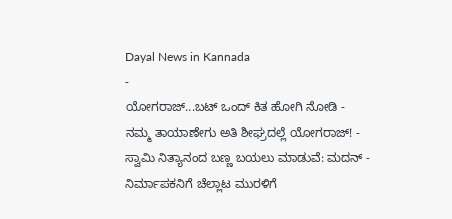Dayal News in Kannada
-
ಯೋಗರಾಜ್...ಬಟ್ ಒಂದ್ ಕಿತ ಹೋಗಿ ನೋಡಿ -
ನಮ್ಮ ತಾಯಾಣೇಗು ಅತಿ ಶೀಘ್ರದಲ್ಲೆ ಯೋಗರಾಜ್! -
ಸ್ವಾಮಿ ನಿತ್ಯಾನಂದ ಬಣ್ಣ ಬಯಲು ಮಾಡುವೆ: ಮದನ್ -
ನಿರ್ಮಾಪಕನಿಗೆ ಚೆಲ್ಲಾಟ ಮುರಳಿಗೆ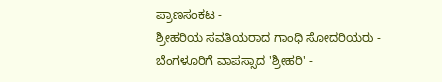ಪ್ರಾಣಸಂಕಟ -
ಶ್ರೀಹರಿಯ ಸವತಿಯರಾದ ಗಾಂಧಿ ಸೋದರಿಯರು -
ಬೆಂಗಳೂರಿಗೆ ವಾಪಸ್ಸಾದ 'ಶ್ರೀಹರಿ' -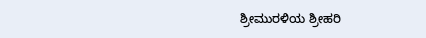ಶ್ರೀಮುರಳಿಯ ಶ್ರೀಹರಿ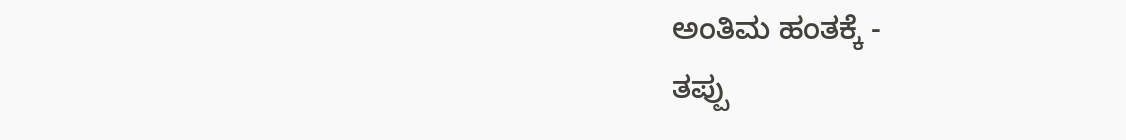ಅಂತಿಮ ಹಂತಕ್ಕೆ -
ತಪ್ಪು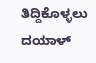ತಿದ್ದಿಕೊಳ್ಳಲು ದಯಾಳ್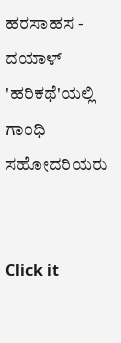ಹರಸಾಹಸ -
ದಯಾಳ್ 'ಹರಿಕಥೆ'ಯಲ್ಲಿ ಗಾಂಧಿ ಸಹೋದರಿಯರು


Click it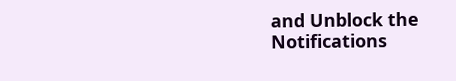and Unblock the Notifications